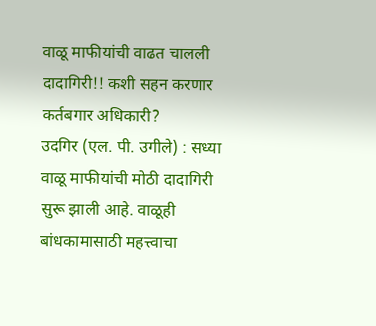वाळू माफीयांची वाढत चालली दादागिरी!! कशी सहन करणार कर्तबगार अधिकारी?
उदगिर (एल. पी. उगीले) : सध्या वाळू माफीयांची मोठी दादागिरी सुरू झाली आहे. वाळूही बांधकामासाठी महत्त्वाचा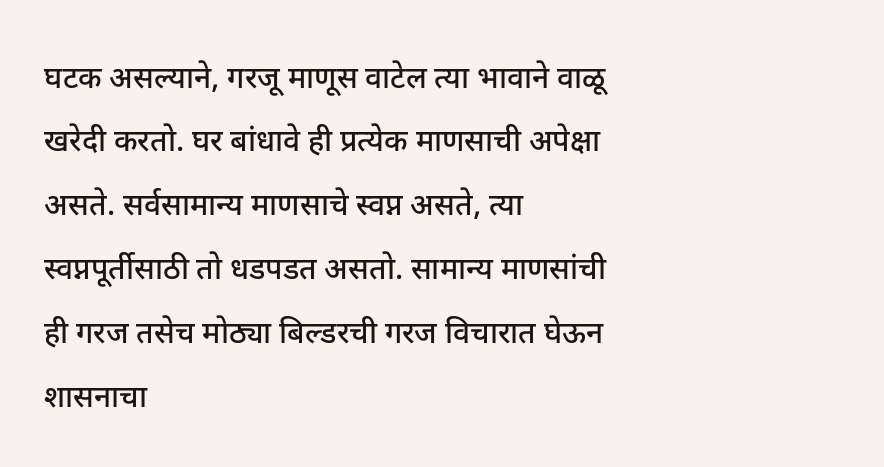घटक असल्याने, गरजू माणूस वाटेल त्या भावाने वाळू खरेदी करतो. घर बांधावे ही प्रत्येक माणसाची अपेक्षा असते. सर्वसामान्य माणसाचे स्वप्न असते, त्या स्वप्नपूर्तीसाठी तो धडपडत असतो. सामान्य माणसांची ही गरज तसेच मोठ्या बिल्डरची गरज विचारात घेऊन शासनाचा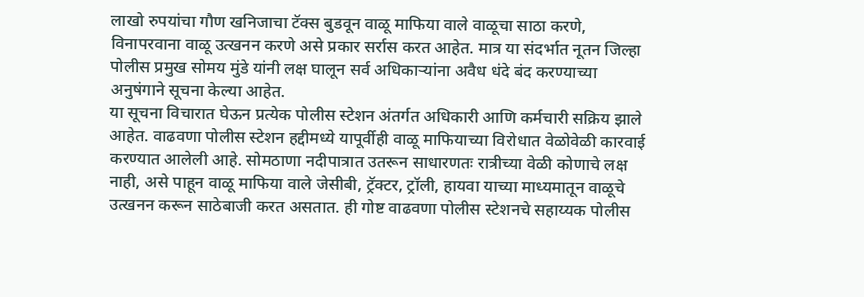लाखो रुपयांचा गौण खनिजाचा टॅक्स बुडवून वाळू माफिया वाले वाळूचा साठा करणे, विनापरवाना वाळू उत्खनन करणे असे प्रकार सर्रास करत आहेत. मात्र या संदर्भात नूतन जिल्हा पोलीस प्रमुख सोमय मुंडे यांनी लक्ष घालून सर्व अधिकाऱ्यांना अवैध धंदे बंद करण्याच्या अनुषंगाने सूचना केल्या आहेत.
या सूचना विचारात घेऊन प्रत्येक पोलीस स्टेशन अंतर्गत अधिकारी आणि कर्मचारी सक्रिय झाले आहेत. वाढवणा पोलीस स्टेशन हद्दीमध्ये यापूर्वीही वाळू माफियाच्या विरोधात वेळोवेळी कारवाई करण्यात आलेली आहे. सोमठाणा नदीपात्रात उतरून साधारणतः रात्रीच्या वेळी कोणाचे लक्ष नाही, असे पाहून वाळू माफिया वाले जेसीबी, ट्रॅक्टर, ट्रॉली, हायवा याच्या माध्यमातून वाळूचे उत्खनन करून साठेबाजी करत असतात. ही गोष्ट वाढवणा पोलीस स्टेशनचे सहाय्यक पोलीस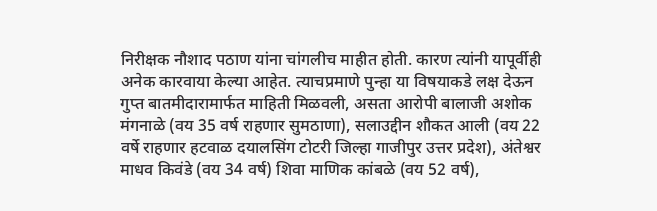निरीक्षक नौशाद पठाण यांना चांगलीच माहीत होती. कारण त्यांनी यापूर्वीही अनेक कारवाया केल्या आहेत. त्याचप्रमाणे पुन्हा या विषयाकडे लक्ष देऊन गुप्त बातमीदारामार्फत माहिती मिळवली, असता आरोपी बालाजी अशोक मंगनाळे (वय 35 वर्ष राहणार सुमठाणा), सलाउद्दीन शौकत आली (वय 22 वर्षे राहणार हटवाळ दयालसिंग टोटरी जिल्हा गाजीपुर उत्तर प्रदेश), अंतेश्वर माधव किवंडे (वय 34 वर्ष) शिवा माणिक कांबळे (वय 52 वर्ष),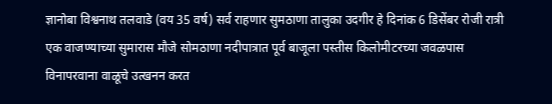ज्ञानोबा विश्वनाथ तलवाडे (वय 35 वर्ष) सर्व राहणार सुमठाणा तालुका उदगीर हे दिनांक 6 डिसेंबर रोजी रात्री एक वाजण्याच्या सुमारास मौजे सोमठाणा नदीपात्रात पूर्व बाजूला पस्तीस किलोमीटरच्या जवळपास विनापरवाना वाळूचे उत्खनन करत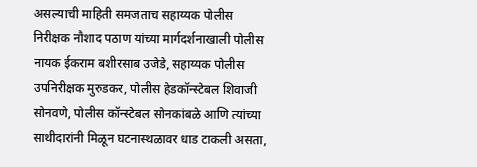असल्याची माहिती समजताच सहाय्यक पोलीस निरीक्षक नौशाद पठाण यांच्या मार्गदर्शनाखाली पोलीस नायक ईकराम बशीरसाब उजेडे, सहाय्यक पोलीस उपनिरीक्षक मुरुडकर, पोलीस हेडकॉन्स्टेबल शिवाजी सोनवणे, पोलीस कॉन्स्टेबल सोनकांबळे आणि त्यांच्या साथीदारांनी मिळून घटनास्थळावर धाड टाकली असता,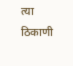त्या ठिकाणी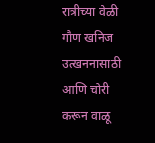रात्रीच्या वेळी गौण खनिज उत्खननासाठी आणि चोरी करून वाळू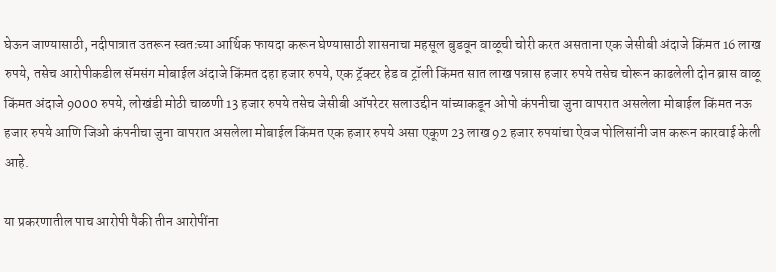घेऊन जाण्यासाठी, नदीपात्रात उतरून स्वतःच्या आर्थिक फायदा करून घेण्यासाठी शासनाचा महसूल बुडवून वाळूची चोरी करत असताना एक जेसीबी अंदाजे किंमत 16 लाख रुपये, तसेच आरोपीकडील सॅमसंग मोबाईल अंदाजे किंमत दहा हजार रुपये, एक ट्रॅक्टर हेड व ट्रॉली किंमत सात लाख पन्नास हजार रुपये तसेच चोरून काढलेली दोन ब्रास वाळू किंमत अंदाजे 9000 रुपये, लोखंडी मोठी चाळणी 13 हजार रुपये तसेच जेसीबी ऑपरेटर सलाउद्दीन यांच्याकडून ओपो कंपनीचा जुना वापरात असलेला मोबाईल किंमत नऊ हजार रुपये आणि जिओ कंपनीचा जुना वापरात असलेला मोबाईल किंमत एक हजार रुपये असा एकूण 23 लाख 92 हजार रुपयांचा ऐवज पोलिसांनी जप्त करून कारवाई केली आहे.

या प्रकरणातील पाच आरोपी पैकी तीन आरोपींना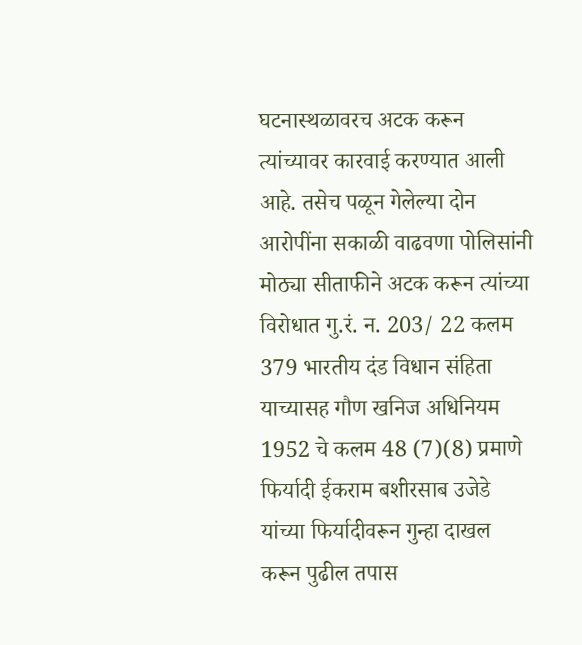घटनास्थळावरच अटक करून त्यांच्यावर कारवाई करण्यात आली आहे. तसेच पळून गेलेल्या दोन आरोपींना सकाळी वाढवणा पोलिसांनी मोठ्या सीताफीने अटक करून त्यांच्या विरोधात गु.रं. न. 203/ 22 कलम 379 भारतीय दंड विधान संहिता याच्यासह गौण खनिज अधिनियम 1952 चे कलम 48 (7)(8) प्रमाणे फिर्यादी ईकराम बशीरसाब उजेडे यांच्या फिर्यादीवरून गुन्हा दाखल करून पुढील तपास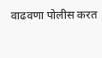वाढवणा पोलीस करत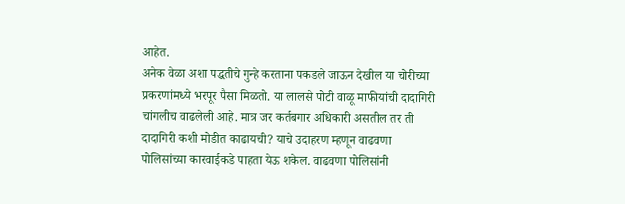आहेत.
अनेक वेळा अशा पद्धतीचे गुन्हे करताना पकडले जाऊन देखील या चोरीच्या प्रकरणांमध्ये भरपूर पैसा मिळतो. या लालसे पोटी वाळू माफीयांची दादागिरी चांगलीच वाढलेली आहे. मात्र जर कर्तबगार अधिकारी असतील तर ती दादागिरी कशी मोडीत काढायची? याचे उदाहरण म्हणून वाढवणा पोलिसांच्या कारवाईकडे पाहता येऊ शकेल. वाढवणा पोलिसांनी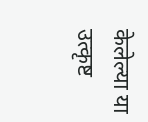केलेल्या या उत्कृष्ट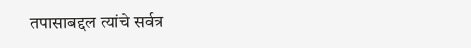तपासाबद्दल त्यांचे सर्वत्र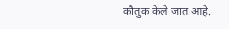कौतुक केले जात आहे.